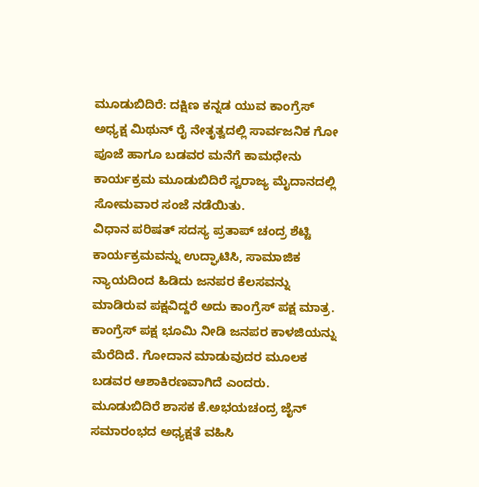ಮೂಡುಬಿದಿರೆ: ದಕ್ಷಿಣ ಕನ್ನಡ ಯುವ ಕಾಂಗ್ರೆಸ್ ಅಧ್ಯಕ್ಷ ಮಿಥುನ್ ರೈ ನೇತೃತ್ವದಲ್ಲಿ ಸಾರ್ವಜನಿಕ ಗೋ ಪೂಜೆ ಹಾಗೂ ಬಡವರ ಮನೆಗೆ ಕಾಮಧೇನು ಕಾರ್ಯಕ್ರಮ ಮೂಡುಬಿದಿರೆ ಸ್ವರಾಜ್ಯ ಮೈದಾನದಲ್ಲಿ ಸೋಮವಾರ ಸಂಜೆ ನಡೆಯಿತು.
ವಿಧಾನ ಪರಿಷತ್ ಸದಸ್ಯ ಪ್ರತಾಪ್ ಚಂದ್ರ ಶೆಟ್ಟಿ ಕಾರ್ಯಕ್ರಮವನ್ನು ಉದ್ಘಾಟಿಸಿ, ಸಾಮಾಜಿಕ ನ್ಯಾಯದಿಂದ ಹಿಡಿದು ಜನಪರ ಕೆಲಸವನ್ನು ಮಾಡಿರುವ ಪಕ್ಷವಿದ್ದರೆ ಅದು ಕಾಂಗ್ರೆಸ್ ಪಕ್ಷ ಮಾತ್ರ. ಕಾಂಗ್ರೆಸ್ ಪಕ್ಷ ಭೂಮಿ ನೀಡಿ ಜನಪರ ಕಾಳಜಿಯನ್ನು ಮೆರೆದಿದೆ. ಗೋದಾನ ಮಾಡುವುದರ ಮೂಲಕ ಬಡವರ ಆಶಾಕಿರಣವಾಗಿದೆ ಎಂದರು.
ಮೂಡುಬಿದಿರೆ ಶಾಸಕ ಕೆ.ಅಭಯಚಂದ್ರ ಜೈನ್ ಸಮಾರಂಭದ ಅಧ್ಯಕ್ಷತೆ ವಹಿಸಿ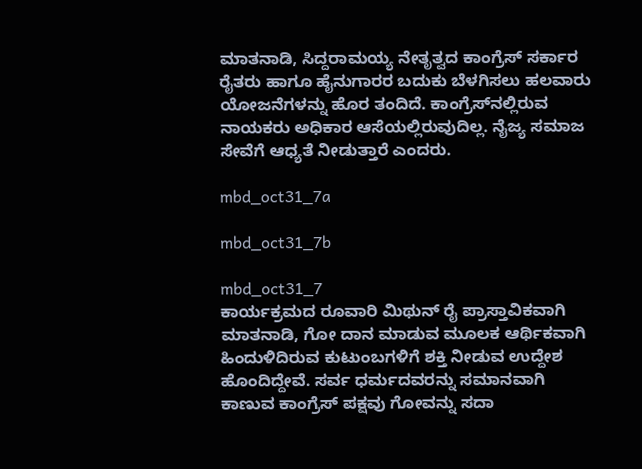ಮಾತನಾಡಿ, ಸಿದ್ದರಾಮಯ್ಯ ನೇತೃತ್ವದ ಕಾಂಗ್ರೆಸ್ ಸರ್ಕಾರ ರೈತರು ಹಾಗೂ ಹೈನುಗಾರರ ಬದುಕು ಬೆಳಗಿಸಲು ಹಲವಾರು ಯೋಜನೆಗಳನ್ನು ಹೊರ ತಂದಿದೆ. ಕಾಂಗ್ರೆಸ್‍ನಲ್ಲಿರುವ ನಾಯಕರು ಅಧಿಕಾರ ಆಸೆಯಲ್ಲಿರುವುದಿಲ್ಲ. ನೈಜ್ಯ ಸಮಾಜ ಸೇವೆಗೆ ಆಧ್ಯತೆ ನೀಡುತ್ತಾರೆ ಎಂದರು.

mbd_oct31_7a

mbd_oct31_7b

mbd_oct31_7
ಕಾರ್ಯಕ್ರಮದ ರೂವಾರಿ ಮಿಥುನ್ ರೈ ಪ್ರಾಸ್ತಾವಿಕವಾಗಿ ಮಾತನಾಡಿ, ಗೋ ದಾನ ಮಾಡುವ ಮೂಲಕ ಆರ್ಥಿಕವಾಗಿ ಹಿಂದುಳಿದಿರುವ ಕುಟುಂಬಗಳಿಗೆ ಶಕ್ತಿ ನೀಡುವ ಉದ್ದೇಶ ಹೊಂದಿದ್ದೇವೆ. ಸರ್ವ ಧರ್ಮದವರನ್ನು ಸಮಾನವಾಗಿ ಕಾಣುವ ಕಾಂಗ್ರೆಸ್ ಪಕ್ಷವು ಗೋವನ್ನು ಸದಾ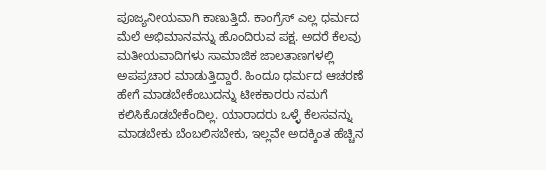ಪೂಜ್ಯನೀಯವಾಗಿ ಕಾಣುತ್ತಿದೆ. ಕಾಂಗ್ರೆಸ್ ಎಲ್ಲ ಧರ್ಮದ ಮೆಲೆ ಅಭಿಮಾನವನ್ನು ಹೊಂದಿರುವ ಪಕ್ಷ. ಅದರೆ ಕೆಲವು ಮತೀಯವಾದಿಗಳು ಸಾಮಾಜಿಕ ಜಾಲತಾಣಗಳಲ್ಲಿ ಅಪಪ್ರಚಾರ ಮಾಡುತ್ತಿದ್ದಾರೆ. ಹಿಂದೂ ಧರ್ಮದ ಆಚರಣೆ ಹೇಗೆ ಮಾಡಬೇಕೆಂಬುದನ್ನು ಟೀಕಕಾರರು ನಮಗೆ ಕಲಿಸಿಕೊಡಬೇಕೆಂದಿಲ್ಲ. ಯಾರಾದರು ಒಳ್ಳೆ ಕೆಲಸವನ್ನು ಮಾಡಬೇಕು ಬೆಂಬಲಿಸಬೇಕು, ಇಲ್ಲವೇ ಅದಕ್ಕಿಂತ ಹೆಚ್ಚಿನ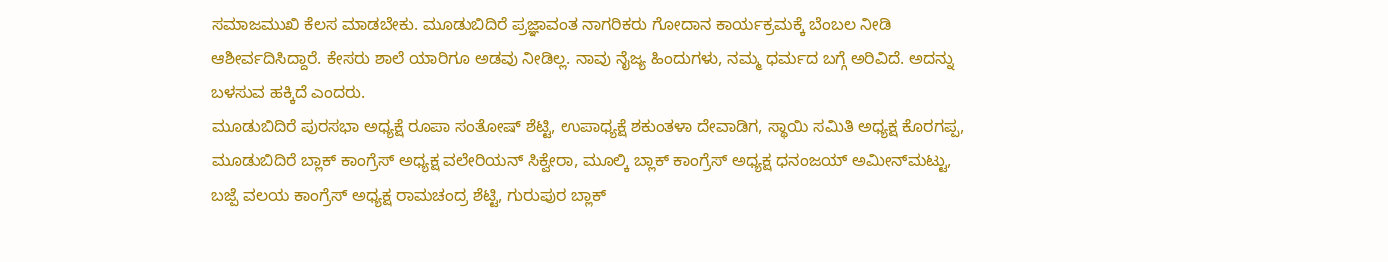ಸಮಾಜಮುಖಿ ಕೆಲಸ ಮಾಡಬೇಕು. ಮೂಡುಬಿದಿರೆ ಪ್ರಜ್ಞಾವಂತ ನಾಗರಿಕರು ಗೋದಾನ ಕಾರ್ಯಕ್ರಮಕ್ಕೆ ಬೆಂಬಲ ನೀಡಿ ಆಶೀರ್ವದಿಸಿದ್ದಾರೆ. ಕೇಸರು ಶಾಲೆ ಯಾರಿಗೂ ಅಡವು ನೀಡಿಲ್ಲ. ನಾವು ನೈಜ್ಯ ಹಿಂದುಗಳು, ನಮ್ಮ ಧರ್ಮದ ಬಗ್ಗೆ ಅರಿವಿದೆ. ಅದನ್ನು ಬಳಸುವ ಹಕ್ಕಿದೆ ಎಂದರು.
ಮೂಡುಬಿದಿರೆ ಪುರಸಭಾ ಅಧ್ಯಕ್ಷೆ ರೂಪಾ ಸಂತೋಷ್ ಶೆಟ್ಟಿ, ಉಪಾಧ್ಯಕ್ಷೆ ಶಕುಂತಳಾ ದೇವಾಡಿಗ, ಸ್ಥಾಯಿ ಸಮಿತಿ ಅಧ್ಯಕ್ಷ ಕೊರಗಪ್ಪ, ಮೂಡುಬಿದಿರೆ ಬ್ಲಾಕ್ ಕಾಂಗ್ರೆಸ್ ಅಧ್ಯಕ್ಷ ವಲೇರಿಯನ್ ಸಿಕ್ವೇರಾ, ಮೂಲ್ಕಿ ಬ್ಲಾಕ್ ಕಾಂಗ್ರೆಸ್ ಅಧ್ಯಕ್ಷ ಧನಂಜಯ್ ಅಮೀನ್‍ಮಟ್ಟು, ಬಜ್ಪೆ ವಲಯ ಕಾಂಗ್ರೆಸ್ ಅಧ್ಯಕ್ಷ ರಾಮಚಂದ್ರ ಶೆಟ್ಟಿ, ಗುರುಪುರ ಬ್ಲಾಕ್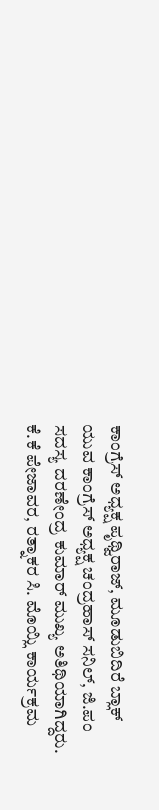ಕಾಂಗ್ರೆಸ್ ಅಧ್ಯಕ್ಷ ಪೃಥ್ವಿರಾಜ್, ಮೂಡುಬಿದಿರೆ ಬ್ಲಾಕ್ ಯುವ ಕಾಂಗ್ರೆಸ್ ಅಧ್ಯಕ್ಷ ಚಂದ್ರಹಾಸ್ ಸನಿಲ್, ಜಿ.ಪಂ ಸದಸ್ಯ ದರಣೇಂದ್ರ ಕುಮಾರ್ ಮುಖ್ಯ ಅತಿಥಿಯಾಗಿದ್ದರು.
ಕೆ.ಕೆ ಪೇಜಾವರ, ರತ್ನಾಕರ ಸಿ. ಮೊಯ್ಲಿ ಕಾರ್ಯಕ್ರಮ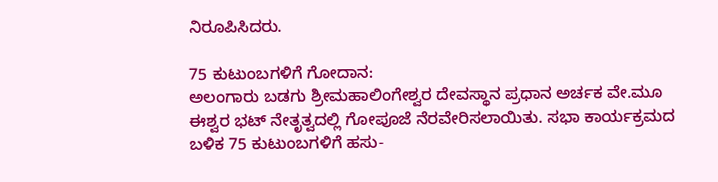ನಿರೂಪಿಸಿದರು.

75 ಕುಟುಂಬಗಳಿಗೆ ಗೋದಾನ:
ಅಲಂಗಾರು ಬಡಗು ಶ್ರೀಮಹಾಲಿಂಗೇಶ್ವರ ದೇವಸ್ಥಾನ ಪ್ರಧಾನ ಅರ್ಚಕ ವೇ.ಮೂ ಈಶ್ವರ ಭಟ್ ನೇತೃತ್ವದಲ್ಲಿ ಗೋಪೂಜೆ ನೆರವೇರಿಸಲಾಯಿತು. ಸಭಾ ಕಾರ್ಯಕ್ರಮದ ಬಳಿಕ 75 ಕುಟುಂಬಗಳಿಗೆ ಹಸು-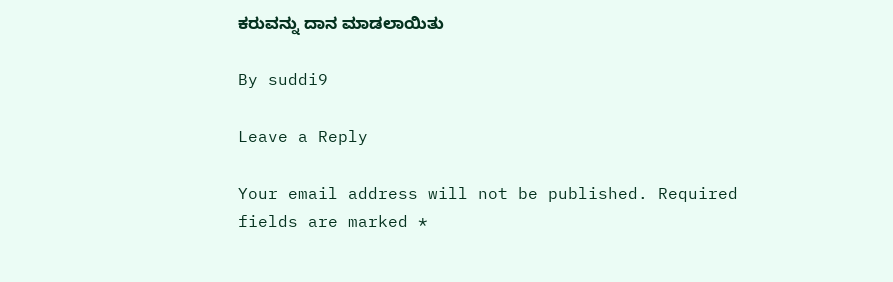ಕರುವನ್ನು ದಾನ ಮಾಡಲಾಯಿತು

By suddi9

Leave a Reply

Your email address will not be published. Required fields are marked *